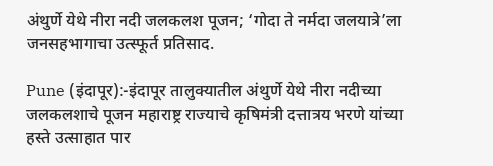अंथुर्णे येथे नीरा नदी जलकलश पूजन; ‘गोदा ते नर्मदा जलयात्रे’ला जनसहभागाचा उत्स्फूर्त प्रतिसाद.

Pune (इंदापूर):-इंदापूर तालुक्यातील अंथुर्णे येथे नीरा नदीच्या जलकलशाचे पूजन महाराष्ट्र राज्याचे कृषिमंत्री दत्तात्रय भरणे यांच्या हस्ते उत्साहात पार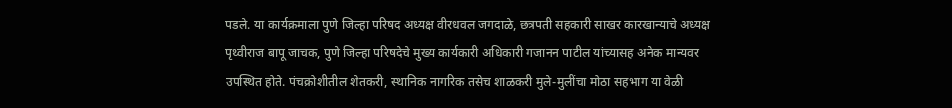पडले. या कार्यक्रमाला पुणे जिल्हा परिषद अध्यक्ष वीरधवल जगदाळे, छत्रपती सहकारी साखर कारखान्याचे अध्यक्ष पृथ्वीराज बापू जाचक, पुणे जिल्हा परिषदेचे मुख्य कार्यकारी अधिकारी गजानन पाटील यांच्यासह अनेक मान्यवर उपस्थित होते. पंचक्रोशीतील शेतकरी, स्थानिक नागरिक तसेच शाळकरी मुले-मुलींचा मोठा सहभाग या वेळी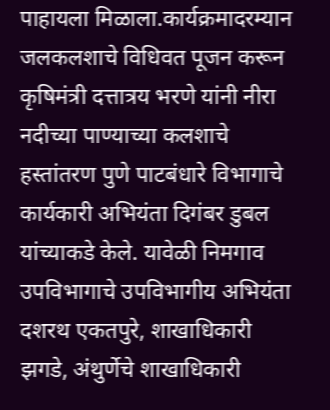पाहायला मिळाला.कार्यक्रमादरम्यान जलकलशाचे विधिवत पूजन करून कृषिमंत्री दत्तात्रय भरणे यांनी नीरा नदीच्या पाण्याच्या कलशाचे हस्तांतरण पुणे पाटबंधारे विभागाचे कार्यकारी अभियंता दिगंबर डुबल यांच्याकडे केले. यावेळी निमगाव उपविभागाचे उपविभागीय अभियंता दशरथ एकतपुरे, शाखाधिकारी झगडे, अंथुर्णेचे शाखाधिकारी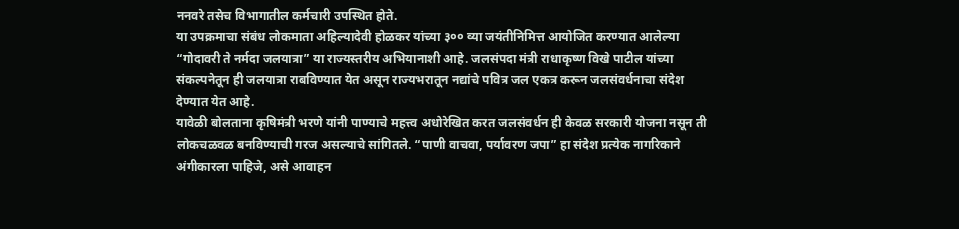ननवरे तसेच विभागातील कर्मचारी उपस्थित होते.
या उपक्रमाचा संबंध लोकमाता अहिल्यादेवी होळकर यांच्या ३०० व्या जयंतीनिमित्त आयोजित करण्यात आलेल्या “गोदावरी ते नर्मदा जलयात्रा” या राज्यस्तरीय अभियानाशी आहे. जलसंपदा मंत्री राधाकृष्ण विखे पाटील यांच्या संकल्पनेतून ही जलयात्रा राबविण्यात येत असून राज्यभरातून नद्यांचे पवित्र जल एकत्र करून जलसंवर्धनाचा संदेश देण्यात येत आहे.
यावेळी बोलताना कृषिमंत्री भरणे यांनी पाण्याचे महत्त्व अधोरेखित करत जलसंवर्धन ही केवळ सरकारी योजना नसून ती लोकचळवळ बनविण्याची गरज असल्याचे सांगितले. “पाणी वाचवा, पर्यावरण जपा” हा संदेश प्रत्येक नागरिकाने अंगीकारला पाहिजे, असे आवाहन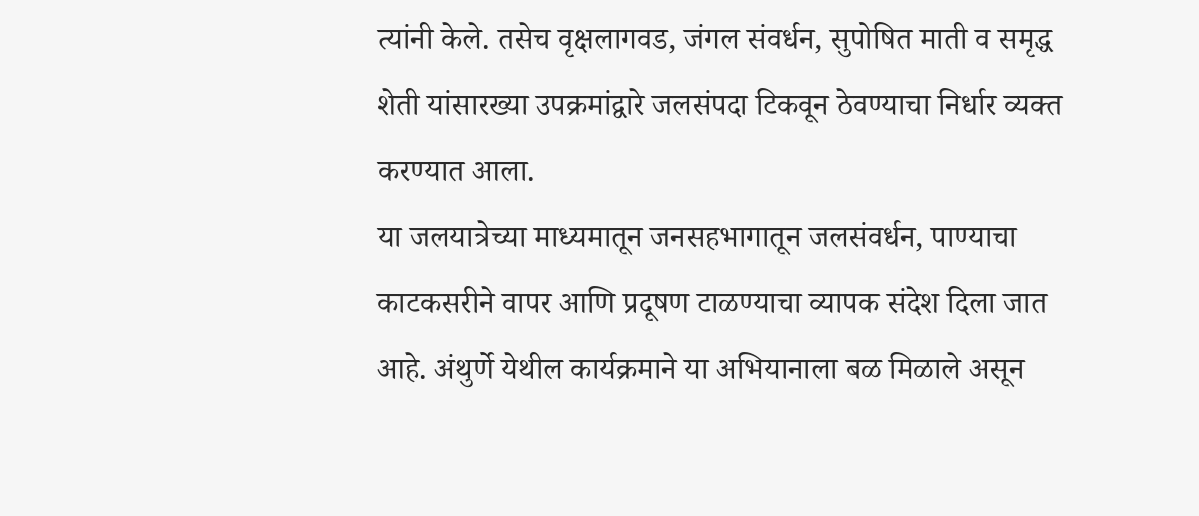त्यांनी केले. तसेच वृक्षलागवड, जंगल संवर्धन, सुपोषित माती व समृद्ध शेती यांसारख्या उपक्रमांद्वारे जलसंपदा टिकवून ठेवण्याचा निर्धार व्यक्त करण्यात आला.
या जलयात्रेच्या माध्यमातून जनसहभागातून जलसंवर्धन, पाण्याचा काटकसरीने वापर आणि प्रदूषण टाळण्याचा व्यापक संदेश दिला जात आहे. अंथुर्णे येथील कार्यक्रमाने या अभियानाला बळ मिळाले असून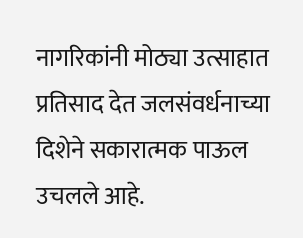नागरिकांनी मोठ्या उत्साहात प्रतिसाद देत जलसंवर्धनाच्या दिशेने सकारात्मक पाऊल उचलले आहे.